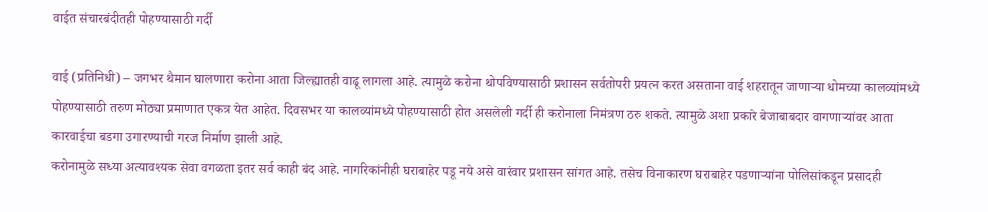वाईत संचारबंदीतही पोहण्यासाठी गर्दी

वाई (प्रतिनिधी) – जगभर थैमान घालणारा करोना आता जिल्ह्यातही वाढू लागला आहे. त्यामुळे करोना थोपविण्यासाठी प्रशासन सर्वतोपरी प्रयत्न करत असताना वाई शहरातून जाणाऱ्या धोमच्या कालव्यांमध्ये पोहण्यासाठी तरुण मोठ्या प्रमाणात एकत्र येत आहेत. दिवसभर या कालव्यांमध्ये पोहण्यासाठी होत असलेली गर्दी ही करोनाला निमंत्रण ठरु शकते. त्यामुळे अशा प्रकारे बेजाबाबदार वागणाऱ्यांवर आता कारवाईचा बडगा उगारण्याची गरज निर्माण झाली आहे.
करोनामुळे सध्या अत्यावश्यक सेवा वगळता इतर सर्व काही बंद आहे. नागरिकांनीही घराबाहेर पडू नये असे वारंवार प्रशासन सांगत आहे. तसेच विनाकारण घराबाहेर पडणाऱ्यांना पोलिसांकडून प्रसादही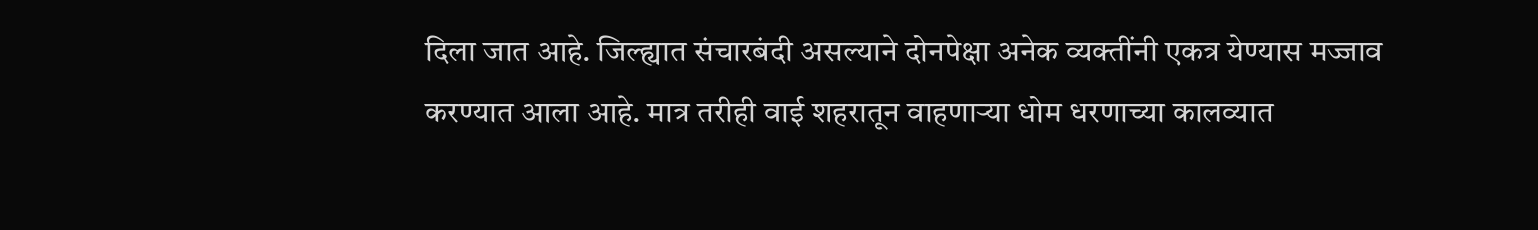दिला जात आहे. जिल्ह्यात संचारबंदी असल्याने दोनपेक्षा अनेक व्यक्तींनी एकत्र येण्यास मज्जाव करण्यात आला आहे. मात्र तरीही वाई शहरातून वाहणाऱ्या धोम धरणाच्या कालव्यात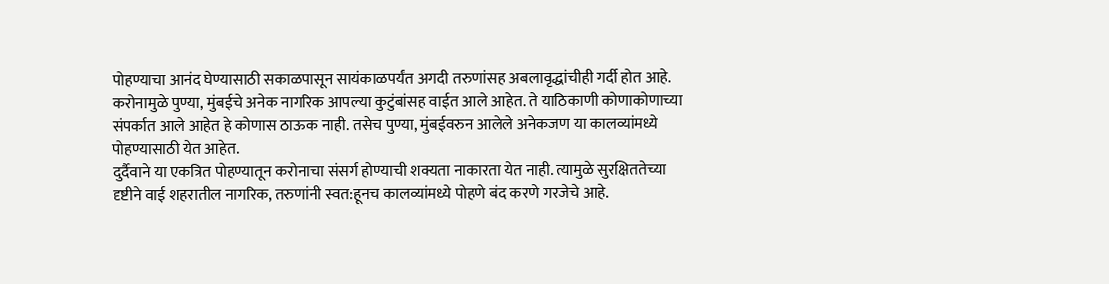पोहण्याचा आनंद घेण्यासाठी सकाळपासून सायंकाळपर्यंत अगदी तरुणांसह अबलावृद्धांचीही गर्दी होत आहे.
करोनामुळे पुण्या, मुंबईचे अनेक नागरिक आपल्या कुटुंबांसह वाईत आले आहेत. ते याठिकाणी कोणाकोणाच्या संपर्कात आले आहेत हे कोणास ठाऊक नाही. तसेच पुण्या, मुंबईवरुन आलेले अनेकजण या कालव्यांमध्ये पोहण्यासाठी येत आहेत.
दुर्दैवाने या एकत्रित पोहण्यातून करोनाचा संसर्ग होण्याची शक्यता नाकारता येत नाही. त्यामुळे सुरक्षिततेच्या दृष्टीने वाई शहरातील नागरिक, तरुणांनी स्वत:हूनच कालव्यांमध्ये पोहणे बंद करणे गरजेचे आहे.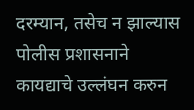दरम्यान, तसेच न झाल्यास पोलीस प्रशासनाने कायद्याचे उल्लंघन करुन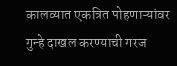कालव्यात एकत्रित पोहणाऱ्यांवर गुन्हे दाखल करण्याची गरज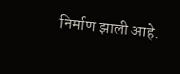निर्माण झाली आहे.